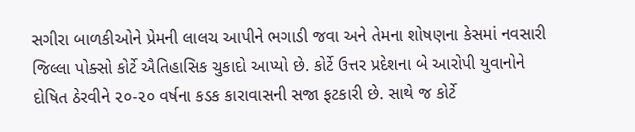સગીરા બાળકીઓને પ્રેમની લાલચ આપીને ભગાડી જવા અને તેમના શોષણના કેસમાં નવસારી જિલ્લા પોક્સો કોર્ટે ઐતિહાસિક ચુકાદો આપ્યો છે. કોર્ટે ઉત્તર પ્રદેશના બે આરોપી યુવાનોને દોષિત ઠેરવીને ૨૦-૨૦ વર્ષના કડક કારાવાસની સજા ફટકારી છે. સાથે જ કોર્ટે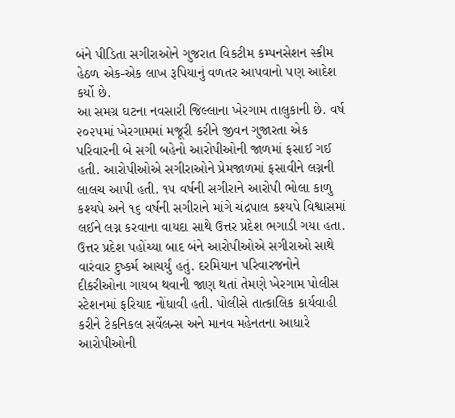બંને પીડિતા સગીરાઓને ગુજરાત વિકટીમ કમ્પનસેશન સ્કીમ હેઠળ એક-એક લાખ રૂપિયાનું વળતર આપવાનો પણ આદેશ કર્યો છે.
આ સમગ્ર ઘટના નવસારી જિલ્લાના ખેરગામ તાલુકાની છે. વર્ષ ૨૦૨૫માં ખેરગામમાં મજૂરી કરીને જીવન ગુજારતા એક પરિવારની બે સગી બહેનો આરોપીઓની જાળમાં ફસાઈ ગઈ હતી. આરોપીઓએ સગીરાઓને પ્રેમજાળમાં ફસાવીને લગ્નની લાલચ આપી હતી. ૧૫ વર્ષની સગીરાને આરોપી ભોલા કાળુ કશ્યપે અને ૧૬ વર્ષની સગીરાને માંગે ચંદ્રપાલ કશ્યપે વિશ્વાસમાં લઈને લગ્ન કરવાના વાયદા સાથે ઉત્તર પ્રદેશ ભગાડી ગયા હતા.
ઉત્તર પ્રદેશ પહોંચ્યા બાદ બંને આરોપીઓએ સગીરાઓ સાથે વારંવાર દુષ્કર્મ આચર્યું હતું. દરમિયાન પરિવારજનોને દીકરીઓના ગાયબ થવાની જાણ થતાં તેમણે ખેરગામ પોલીસ સ્ટેશનમાં ફરિયાદ નોંધાવી હતી. પોલીસે તાત્કાલિક કાર્યવાહી કરીને ટેકનિકલ સર્વેલન્સ અને માનવ મહેનતના આધારે આરોપીઓની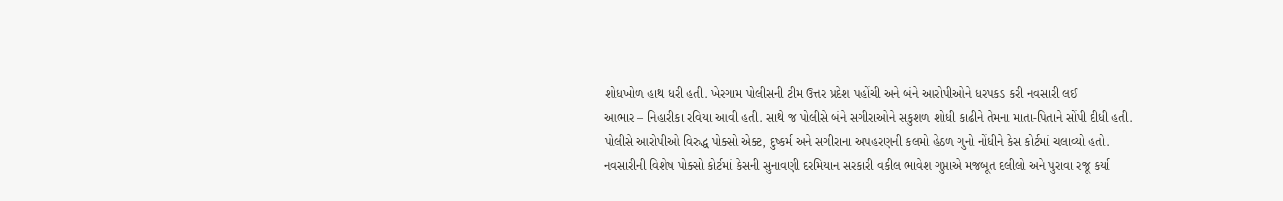શોધખોળ હાથ ધરી હતી. ખેરગામ પોલીસની ટીમ ઉત્તર પ્રદેશ પહોંચી અને બંને આરોપીઓને ધરપકડ કરી નવસારી લઈ
આભાર – નિહારીકા રવિયા આવી હતી. સાથે જ પોલીસે બંને સગીરાઓને સકુશળ શોધી કાઢીને તેમના માતા-પિતાને સોંપી દીધી હતી. પોલીસે આરોપીઓ વિરુદ્ધ પોક્સો એક્ટ, દુષ્કર્મ અને સગીરાના અપહરણની કલમો હેઠળ ગુનો નોંધીને કેસ કોર્ટમાં ચલાવ્યો હતો.
નવસારીની વિશેષ પોક્સો કોર્ટમાં કેસની સુનાવણી દરમિયાન સરકારી વકીલ ભાવેશ ગુપ્તાએ મજબૂત દલીલો અને પુરાવા રજૂ કર્યા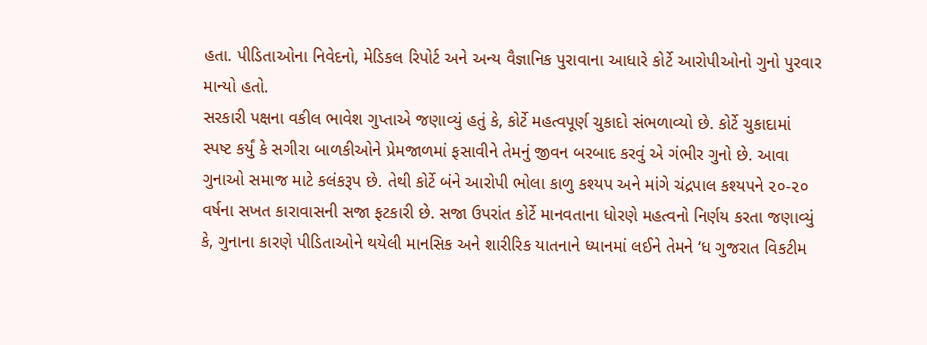હતા. પીડિતાઓના નિવેદનો, મેડિકલ રિપોર્ટ અને અન્ય વૈજ્ઞાનિક પુરાવાના આધારે કોર્ટે આરોપીઓનો ગુનો પુરવાર માન્યો હતો.
સરકારી પક્ષના વકીલ ભાવેશ ગુપ્તાએ જણાવ્યું હતું કે, કોર્ટે મહત્વપૂર્ણ ચુકાદો સંભળાવ્યો છે. કોર્ટે ચુકાદામાં સ્પષ્ટ કર્યું કે સગીરા બાળકીઓને પ્રેમજાળમાં ફસાવીને તેમનું જીવન બરબાદ કરવું એ ગંભીર ગુનો છે. આવા ગુનાઓ સમાજ માટે કલંકરૂપ છે. તેથી કોર્ટે બંને આરોપી ભોલા કાળુ કશ્યપ અને માંગે ચંદ્રપાલ કશ્યપને ૨૦-૨૦ વર્ષના સખત કારાવાસની સજા ફટકારી છે. સજા ઉપરાંત કોર્ટે માનવતાના ધોરણે મહત્વનો નિર્ણય કરતા જણાવ્યું કે, ગુનાના કારણે પીડિતાઓને થયેલી માનસિક અને શારીરિક યાતનાને ધ્યાનમાં લઈને તેમને ‘ધ ગુજરાત વિકટીમ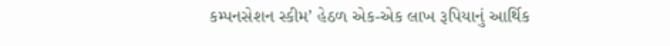કમ્પનસેશન સ્કીમ’ હેઠળ એક-એક લાખ રૂપિયાનું આર્થિક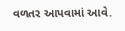વળતર આપવામાં આવે.